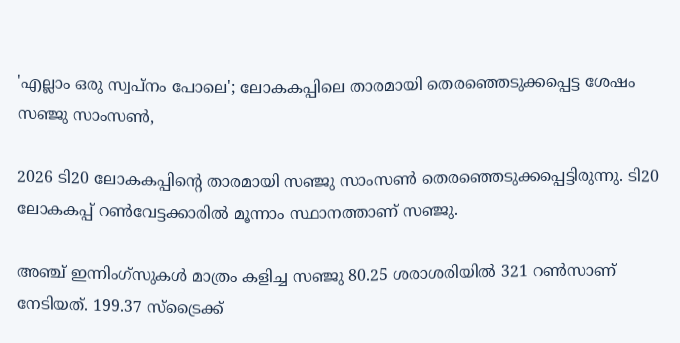'എല്ലാം ഒരു സ്വപ്‌നം പോലെ'; ലോകകപ്പിലെ താരമായി തെരഞ്ഞെടുക്കപ്പെട്ട ശേഷം സഞ്ജു സാംസണ്‍,

2026 ടി20 ലോകകപ്പിന്റെ താരമായി സഞ്ജു സാംസണ്‍ തെരഞ്ഞെടുക്കപ്പെട്ടിരുന്നു. ടി20 ലോകകപ്പ് റണ്‍വേട്ടക്കാരില്‍ മൂന്നാം സ്ഥാനത്താണ് സഞ്ജു.

അഞ്ച് ഇന്നിംഗ്‌സുകള്‍ മാത്രം കളിച്ച സഞ്ജു 80.25 ശരാശരിയില്‍ 321 റണ്‍സാണ് നേടിയത്. 199.37 സ്‌ട്രൈക്ക്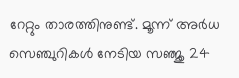റേറ്റും താരത്തിനുണ്ട്. മൂന്ന് അര്‍ധ സെഞ്ചുറികള്‍ നേടിയ സഞ്ജു 24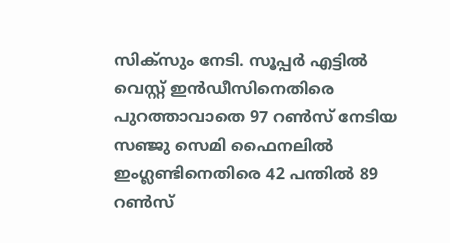സിക്‌സും നേടി. സൂപ്പര്‍ എട്ടില്‍ വെസ്റ്റ് ഇന്‍ഡീസിനെതിരെ പുറത്താവാതെ 97 റണ്‍സ് നേടിയ സഞ്ജു സെമി ഫൈനലില്‍ ഇംഗ്ലണ്ടിനെതിരെ 42 പന്തില്‍ 89 റണ്‍സ്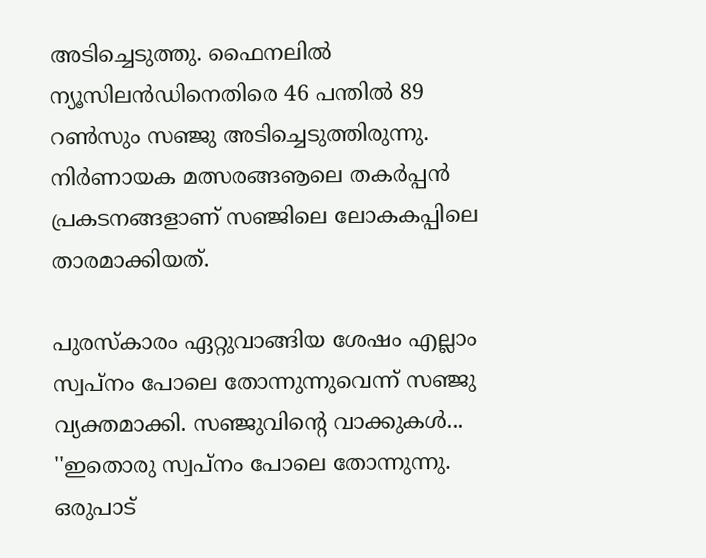അടിച്ചെടുത്തു. ഫൈനലില്‍ ന്യൂസിലന്‍ഡിനെതിരെ 46 പന്തില്‍ 89 റണ്‍സും സഞ്ജു അടിച്ചെടുത്തിരുന്നു. നിര്‍ണായക മത്സരങ്ങൡലെ തകര്‍പ്പന്‍ പ്രകടനങ്ങളാണ് സഞ്ജിലെ ലോകകപ്പിലെ താരമാക്കിയത്.

പുരസ്‌കാരം ഏറ്റുവാങ്ങിയ ശേഷം എല്ലാം സ്വപ്‌നം പോലെ തോന്നുന്നുവെന്ന് സഞ്ജു വ്യക്തമാക്കി. സഞ്ജുവിന്റെ വാക്കുകള്‍... ''ഇതൊരു സ്വപ്നം പോലെ തോന്നുന്നു. ഒരുപാട്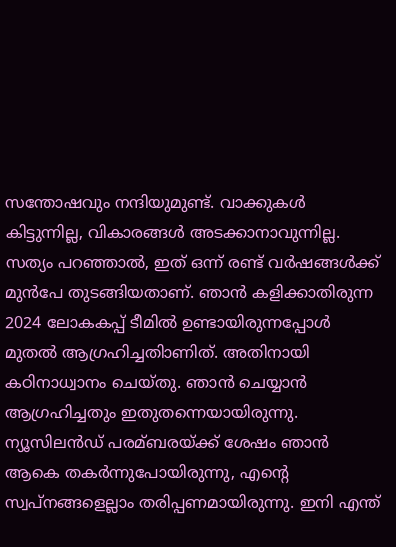സന്തോഷവും നന്ദിയുമുണ്ട്. വാക്കുകള്‍ കിട്ടുന്നില്ല, വികാരങ്ങള്‍ അടക്കാനാവുന്നില്ല. സത്യം പറഞ്ഞാല്‍, ഇത് ഒന്ന് രണ്ട് വര്‍ഷങ്ങള്‍ക്ക് മുന്‍പേ തുടങ്ങിയതാണ്. ഞാന്‍ കളിക്കാതിരുന്ന 2024 ലോകകപ്പ് ടീമില്‍ ഉണ്ടായിരുന്നപ്പോള്‍ മുതല്‍ ആഗ്രഹിച്ചതിാണിത്. അതിനായി കഠിനാധ്വാനം ചെയ്തു. ഞാന്‍ ചെയ്യാന്‍ ആഗ്രഹിച്ചതും ഇതുതന്നെയായിരുന്നു. ന്യൂസിലന്‍ഡ് പരമ്ബരയ്ക്ക് ശേഷം ഞാന്‍ ആകെ തകര്‍ന്നുപോയിരുന്നു, എന്റെ സ്വപ്നങ്ങളെല്ലാം തരിപ്പണമായിരുന്നു. ഇനി എന്ത്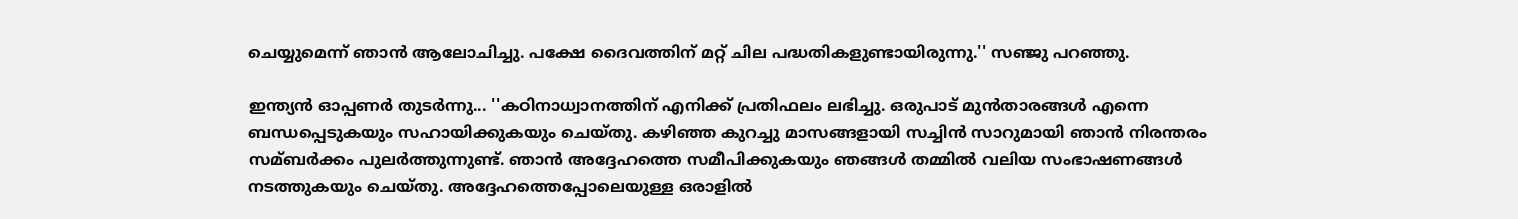ചെയ്യുമെന്ന് ഞാന്‍ ആലോചിച്ചു. പക്ഷേ ദൈവത്തിന് മറ്റ് ചില പദ്ധതികളുണ്ടായിരുന്നു.'' സഞ്ജു പറഞ്ഞു.

ഇന്ത്യന്‍ ഓപ്പണര്‍ തുടര്‍ന്നു... ''കഠിനാധ്വാനത്തിന് എനിക്ക് പ്രതിഫലം ലഭിച്ചു. ഒരുപാട് മുന്‍താരങ്ങള്‍ എന്നെ ബന്ധപ്പെടുകയും സഹായിക്കുകയും ചെയ്തു. കഴിഞ്ഞ കുറച്ചു മാസങ്ങളായി സച്ചിന്‍ സാറുമായി ഞാന്‍ നിരന്തരം സമ്ബര്‍ക്കം പുലര്‍ത്തുന്നുണ്ട്. ഞാന്‍ അദ്ദേഹത്തെ സമീപിക്കുകയും ഞങ്ങള്‍ തമ്മില്‍ വലിയ സംഭാഷണങ്ങള്‍ നടത്തുകയും ചെയ്തു. അദ്ദേഹത്തെപ്പോലെയുള്ള ഒരാളില്‍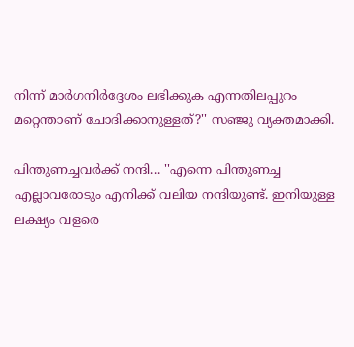നിന്ന് മാര്‍ഗനിര്‍ദ്ദേശം ലഭിക്കുക എന്നതിലപ്പുറം മറ്റെന്താണ് ചോദിക്കാനുള്ളത്?'' സഞ്ജു വ്യക്തമാക്കി.

പിന്തുണച്ചവര്‍ക്ക് നന്ദി... ''എന്നെ പിന്തുണച്ച എല്ലാവരോടും എനിക്ക് വലിയ നന്ദിയുണ്ട്. ഇനിയുള്ള ലക്ഷ്യം വളരെ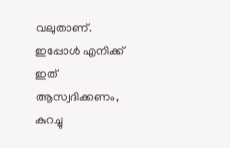വലുതാണ്. ഇപ്പോള്‍ എനിക്ക് ഇത് ആസ്വദിക്കണം, കുറച്ചു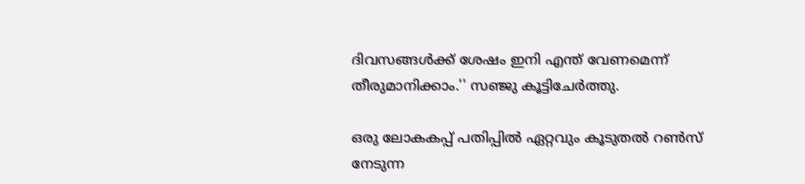ദിവസങ്ങള്‍ക്ക് ശേഷം ഇനി എന്ത് വേണമെന്ന് തീരുമാനിക്കാം.'' സഞ്ജു കൂട്ടിചേര്‍ത്തു.

ഒരു ലോകകപ്പ് പതിപ്പില്‍ ഏറ്റവും കൂടുതല്‍ റണ്‍സ് നേടുന്ന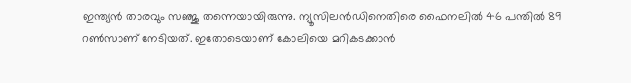ഇന്ത്യന്‍ താരവും സഞ്ജു തന്നെയായിരുന്നു. ന്യൂസിലന്‍ഡിനെതിരെ ഫൈനലില്‍ 46 പന്തില്‍ 89 റണ്‍സാണ് നേടിയത്. ഇതോടെയാണ് കോലിയെ മറികടക്കാന്‍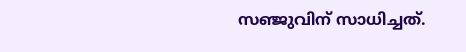സഞ്ജുവിന് സാധിച്ചത്.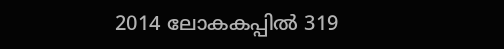2014 ലോകകപ്പില്‍ 319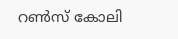റണ്‍സ് കോലി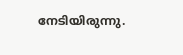നേടിയിരുന്നു.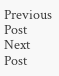Previous Post Next Post